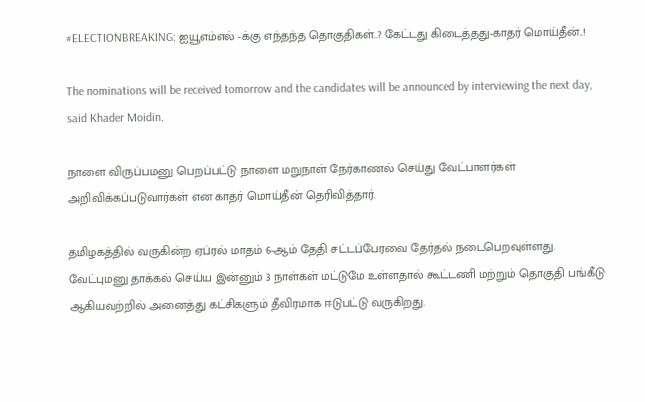#ELECTIONBREAKING: ஐயூஎம்எல் -க்கு எந்தந்த தொகுதிகள்..? கேட்டது கிடைத்தது-காதர் மொய்தீன்..!

The nominations will be received tomorrow and the candidates will be announced by interviewing the next day, said Khader Moidin.

நாளை விருப்பமனு பெறப்பட்டு நாளை மறுநாள் நேர்காணல் செய்து வேட்பாளர்கள் அறிவிக்கப்படுவார்கள் என காதர் மொய்தீன் தெரிவித்தார்.

தமிழகத்தில் வருகின்ற ஏப்ரல் மாதம் 6-ஆம் தேதி சட்டப்பேரவை தேர்தல் நடைபெறவுள்ளது. வேட்புமனு தாக்கல் செய்ய இன்னும் 3 நாள்கள் மட்டுமே உள்ளதால் கூட்டணி மற்றும் தொகுதி பங்கீடு ஆகியவற்றில் அனைத்து கட்சிகளும் தீவிரமாக ஈடுபட்டு வருகிறது.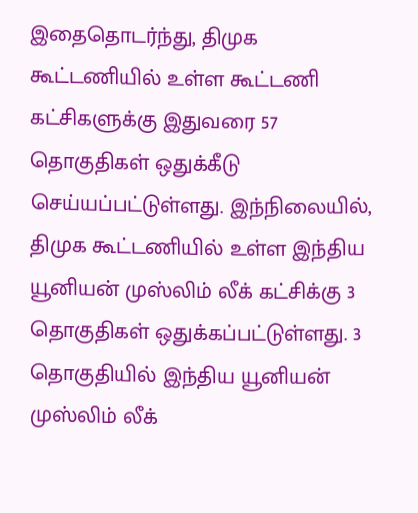இதைதொடர்ந்து, திமுக கூட்டணியில் உள்ள கூட்டணி கட்சிகளுக்கு இதுவரை 57 தொகுதிகள் ஒதுக்கீடு செய்யப்பட்டுள்ளது. இந்நிலையில், திமுக கூட்டணியில் உள்ள இந்திய யூனியன் முஸ்லிம் லீக் கட்சிக்கு 3 தொகுதிகள் ஒதுக்கப்பட்டுள்ளது. 3 தொகுதியில் இந்திய யூனியன் முஸ்லிம் லீக்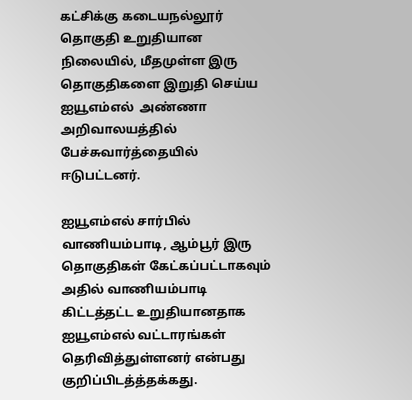கட்சிக்கு கடையநல்லூர் தொகுதி உறுதியான நிலையில், மீதமுள்ள இரு தொகுதிகளை இறுதி செய்ய ஐயூஎம்எல்  அண்ணா அறிவாலயத்தில் பேச்சுவார்த்தையில் ஈடுபட்டனர்.

ஐயூஎம்எல் சார்பில் வாணியம்பாடி, ஆம்பூர் இரு தொகுதிகள் கேட்கப்பட்டாகவும் அதில் வாணியம்பாடி கிட்டத்தட்ட உறுதியானதாக ஐயூஎம்எல் வட்டாரங்கள் தெரிவித்துள்ளனர் என்பது குறிப்பிடத்த்தக்கது.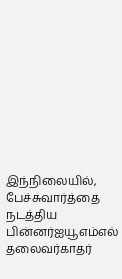இந்நிலையில், பேச்சுவார்த்தை நடத்திய பின்னர்ஐயூஎம்எல் தலைவர்காதர்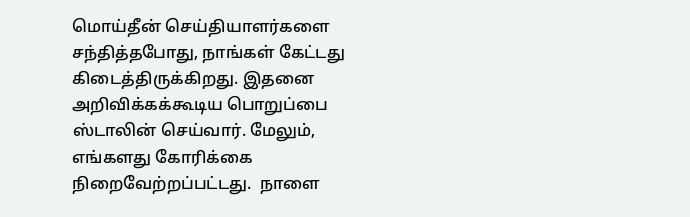மொய்தீன் செய்தியாளர்களை சந்தித்தபோது, நாங்கள் கேட்டது கிடைத்திருக்கிறது. இதனை அறிவிக்கக்கூடிய பொறுப்பை ஸ்டாலின் செய்வார். மேலும், எங்களது கோரிக்கை நிறைவேற்றப்பட்டது.  நாளை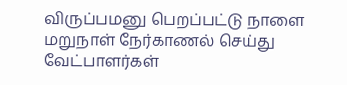விருப்பமனு பெறப்பட்டு நாளை மறுநாள் நேர்காணல் செய்து வேட்பாளர்கள்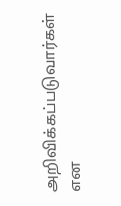அறிவிக்கப்படுவார்கள் என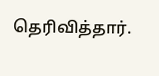தெரிவித்தார்.